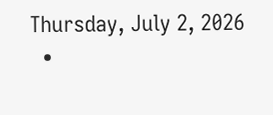Thursday, July 2, 2026
  •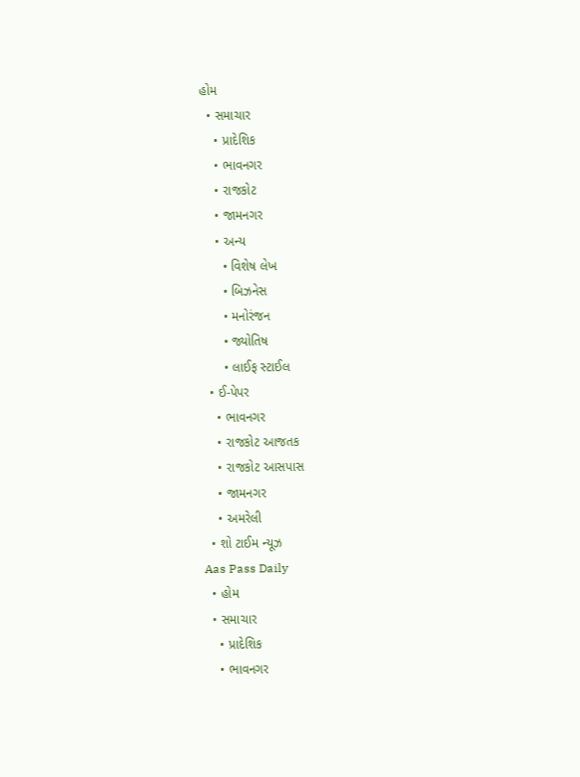હોમ
  • સમાચાર
    • પ્રાદેશિક
    • ભાવનગર
    • રાજકોટ
    • જામનગર
    • અન્ય
      • વિશેષ લેખ
      • બિઝનેસ
      • મનોરંજન
      • જ્યોતિષ
      • લાઈફ સ્ટાઈલ
  • ઈ-પેપર
    • ભાવનગર
    • રાજકોટ આજતક
    • રાજકોટ આસપાસ
    • જામનગર
    • અમરેલી
  • શો ટાઈમ ન્યૂઝ
Aas Pass Daily
  • હોમ
  • સમાચાર
    • પ્રાદેશિક
    • ભાવનગર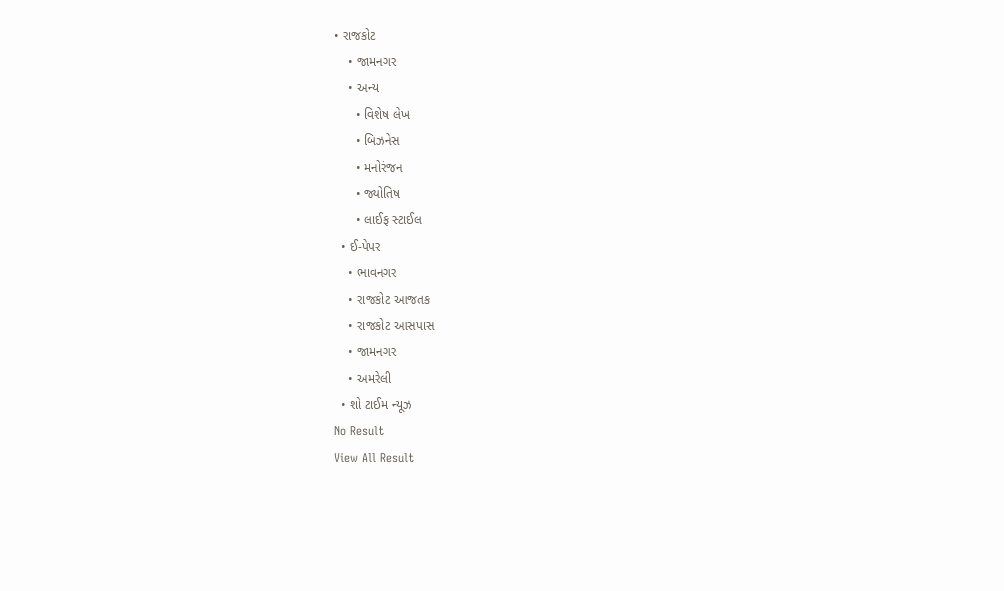• રાજકોટ
    • જામનગર
    • અન્ય
      • વિશેષ લેખ
      • બિઝનેસ
      • મનોરંજન
      • જ્યોતિષ
      • લાઈફ સ્ટાઈલ
  • ઈ-પેપર
    • ભાવનગર
    • રાજકોટ આજતક
    • રાજકોટ આસપાસ
    • જામનગર
    • અમરેલી
  • શો ટાઈમ ન્યૂઝ
No Result
View All Result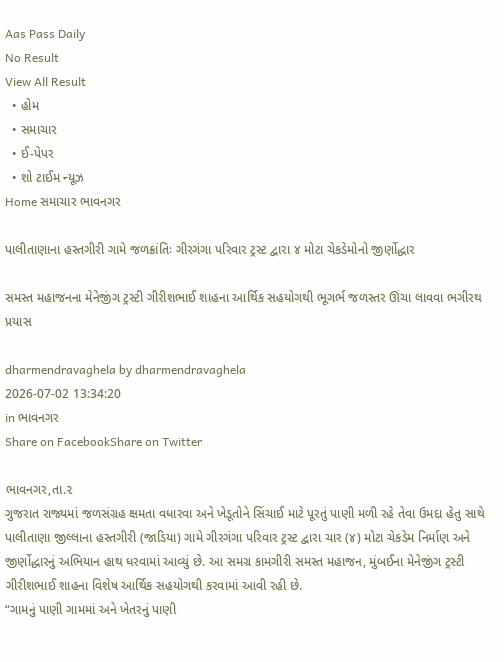Aas Pass Daily
No Result
View All Result
  • હોમ
  • સમાચાર
  • ઈ-પેપર
  • શો ટાઈમ ન્યૂઝ
Home સમાચાર ભાવનગર

પાલીતાણાના હસ્તગીરી ગામે જળક્રાંતિઃ ગીરગંગા પરિવાર ટ્રસ્ટ દ્વારા ૪ મોટા ચેકડેમોનો જીર્ણોદ્ધાર

સમસ્ત મહાજનના મેનેજીંગ ટ્રસ્ટી ગીરીશભાઈ શાહના આર્થિક સહયોગથી ભૂગર્ભ જળસ્તર ઊંચા લાવવા ભગીરથ પ્રયાસ

dharmendravaghela by dharmendravaghela
2026-07-02 13:34:20
in ભાવનગર
Share on FacebookShare on Twitter

ભાવનગર,તા.૨
ગુજરાત રાજ્યમાં જળસંગ્રહ ક્ષમતા વધારવા અને ખેડૂતોને સિંચાઈ માટે પૂરતું પાણી મળી રહે તેવા ઉમદા હેતુ સાથે પાલીતાણા જીલ્લાના હસ્તગીરી (જાડિયા) ગામે ગીરગંગા પરિવાર ટ્રસ્ટ દ્વારા ચાર (૪) મોટા ચેકડેમ નિર્માણ અને જીર્ણોદ્ધારનું અભિયાન હાથ ધરવામાં આવ્યું છે. આ સમગ્ર કામગીરી સમસ્ત મહાજન, મુંબઈના મેનેજીંગ ટ્રસ્ટી ગીરીશભાઈ શાહના વિશેષ આર્થિક સહયોગથી કરવામાં આવી રહી છે.
“ગામનું પાણી ગામમાં અને ખેતરનું પાણી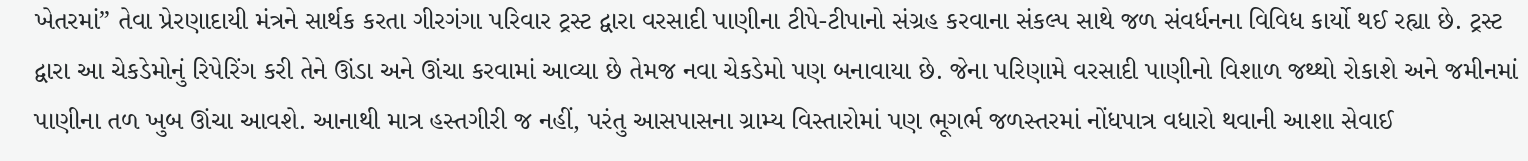ખેતરમાં” તેવા પ્રેરણાદાયી મંત્રને સાર્થક કરતા ગીરગંગા પરિવાર ટ્રસ્ટ દ્વારા વરસાદી પાણીના ટીપે-ટીપાનો સંગ્રહ કરવાના સંકલ્પ સાથે જળ સંવર્ધનના વિવિધ કાર્યો થઈ રહ્યા છે. ટ્રસ્ટ દ્વારા આ ચેકડેમોનું રિપેરિંગ કરી તેને ઊંડા અને ઊંચા કરવામાં આવ્યા છે તેમજ નવા ચેકડેમો પણ બનાવાયા છે. જેના પરિણામે વરસાદી પાણીનો વિશાળ જથ્થો રોકાશે અને જમીનમાં પાણીના તળ ખુબ ઊંચા આવશે. આનાથી માત્ર હસ્તગીરી જ નહીં, પરંતુ આસપાસના ગ્રામ્ય વિસ્તારોમાં પણ ભૂગર્ભ જળસ્તરમાં નોંધપાત્ર વધારો થવાની આશા સેવાઈ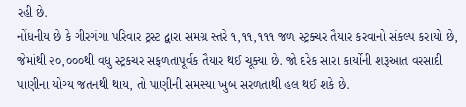રહી છે.
નોંધનીય છે કે ગીરગંગા પરિવાર ટ્રસ્ટ દ્વારા સમગ્ર સ્તરે ૧,૧૧,૧૧૧ જળ સ્ટ્રક્ચર તૈયાર કરવાનો સંકલ્પ કરાયો છે, જેમાંથી ૨૦,૦૦૦થી વધુ સ્ટ્રકચર સફળતાપૂર્વક તૈયાર થઈ ચૂક્યા છે. જો દરેક સારા કાર્યોની શરૂઆત વરસાદી પાણીના યોગ્ય જતનથી થાય, તો પાણીની સમસ્યા ખુબ સરળતાથી હલ થઈ શકે છે.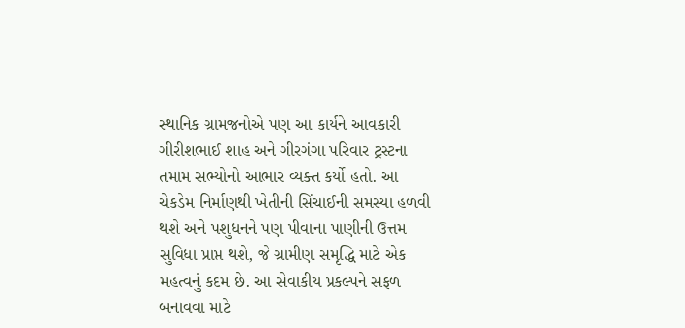સ્થાનિક ગ્રામજનોએ પણ આ કાર્યને આવકારી ગીરીશભાઈ શાહ અને ગીરગંગા પરિવાર ટ્રસ્ટના તમામ સભ્યોનો આભાર વ્યક્ત કર્યો હતો. આ ચેકડેમ નિર્માણથી ખેતીની સિંચાઈની સમસ્યા હળવી થશે અને પશુધનને પણ પીવાના પાણીની ઉત્તમ સુવિધા પ્રાપ્ત થશે, જે ગ્રામીણ સમૃદ્ધિ માટે એક મહત્વનું કદમ છે. આ સેવાકીય પ્રકલ્પને સફળ બનાવવા માટે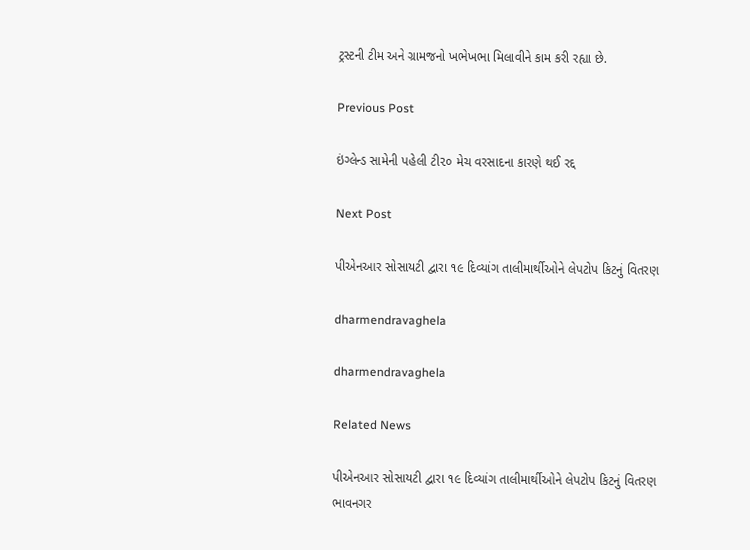ટ્રસ્ટની ટીમ અને ગ્રામજનો ખભેખભા મિલાવીને કામ કરી રહ્યા છે.

Previous Post

ઇંગ્લેન્ડ સામેની પહેલી ટી૨૦ મેચ વરસાદના કારણે થઈ રદ્દ

Next Post

પીએનઆર સોસાયટી દ્વારા ૧૯ દિવ્યાંગ તાલીમાર્થીઓને લેપટોપ કિટનું વિતરણ

dharmendravaghela

dharmendravaghela

Related News

પીએનઆર સોસાયટી દ્વારા ૧૯ દિવ્યાંગ તાલીમાર્થીઓને લેપટોપ કિટનું વિતરણ
ભાવનગર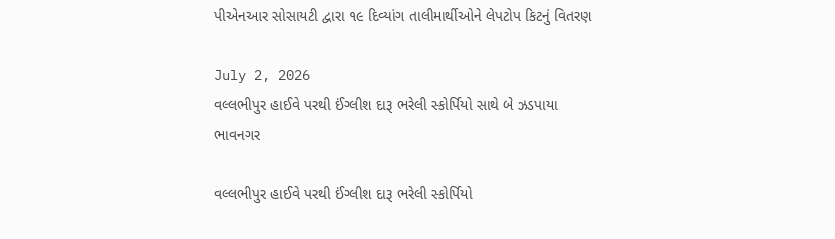પીએનઆર સોસાયટી દ્વારા ૧૯ દિવ્યાંગ તાલીમાર્થીઓને લેપટોપ કિટનું વિતરણ

July 2, 2026
વલ્લભીપુર હાઈવે પરથી ઈંગ્લીશ દારૂ ભરેલી સ્કોર્પિયો સાથે બે ઝડપાયા
ભાવનગર

વલ્લભીપુર હાઈવે પરથી ઈંગ્લીશ દારૂ ભરેલી સ્કોર્પિયો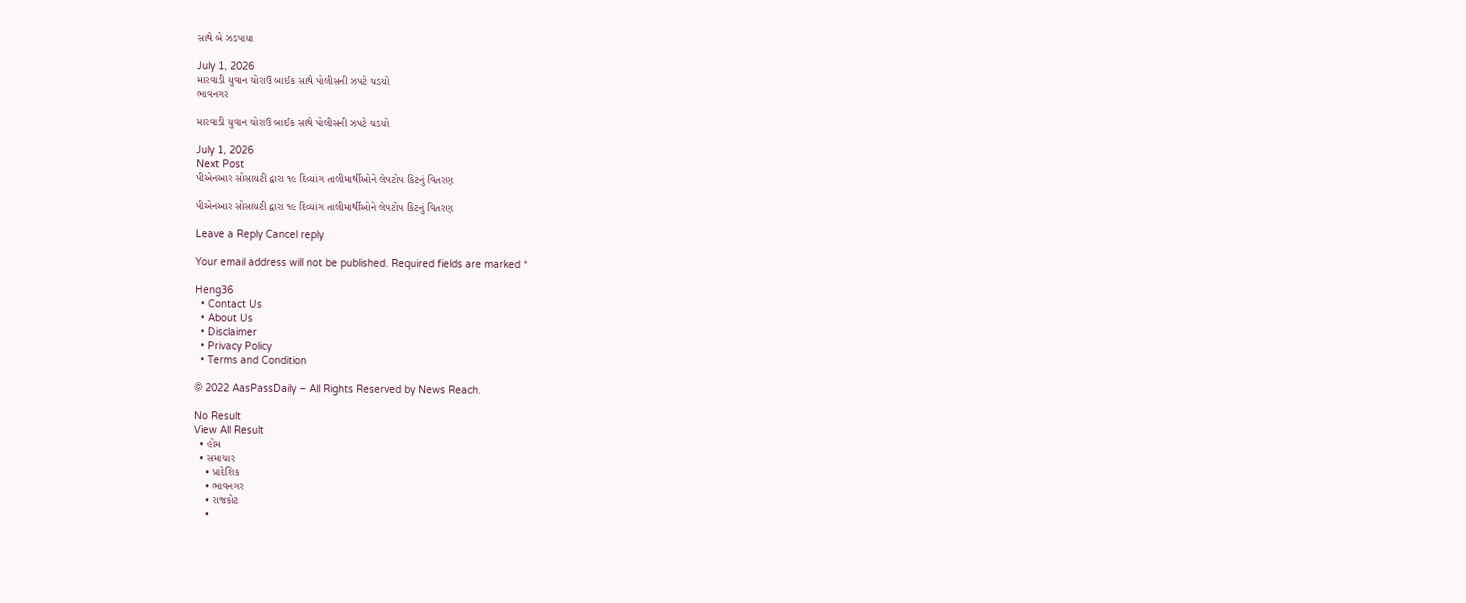સાથે બે ઝડપાયા

July 1, 2026
મારવાડી યુવાન ચોરાઉ બાઈક સાથે પોલીસની ઝપટે ચડયો
ભાવનગર

મારવાડી યુવાન ચોરાઉ બાઈક સાથે પોલીસની ઝપટે ચડયો

July 1, 2026
Next Post
પીએનઆર સોસાયટી દ્વારા ૧૯ દિવ્યાંગ તાલીમાર્થીઓને લેપટોપ કિટનું વિતરણ

પીએનઆર સોસાયટી દ્વારા ૧૯ દિવ્યાંગ તાલીમાર્થીઓને લેપટોપ કિટનું વિતરણ

Leave a Reply Cancel reply

Your email address will not be published. Required fields are marked *

Heng36
  • Contact Us
  • About Us
  • Disclaimer
  • Privacy Policy
  • Terms and Condition

© 2022 AasPassDaily – All Rights Reserved by News Reach.

No Result
View All Result
  • હોમ
  • સમાચાર
    • પ્રાદેશિક
    • ભાવનગર
    • રાજકોટ
    •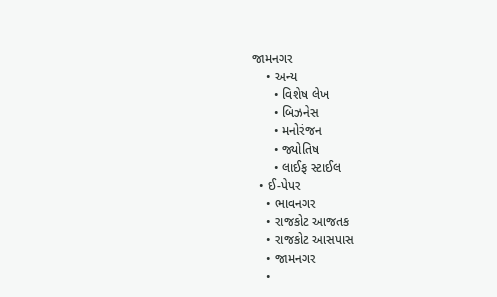જામનગર
    • અન્ય
      • વિશેષ લેખ
      • બિઝનેસ
      • મનોરંજન
      • જ્યોતિષ
      • લાઈફ સ્ટાઈલ
  • ઈ-પેપર
    • ભાવનગર
    • રાજકોટ આજતક
    • રાજકોટ આસપાસ
    • જામનગર
    •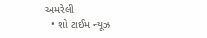અમરેલી
  • શો ટાઈમ ન્યૂઝ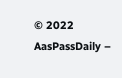© 2022 AasPassDaily –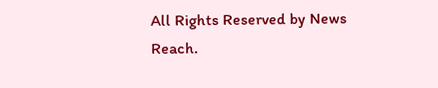All Rights Reserved by News Reach.